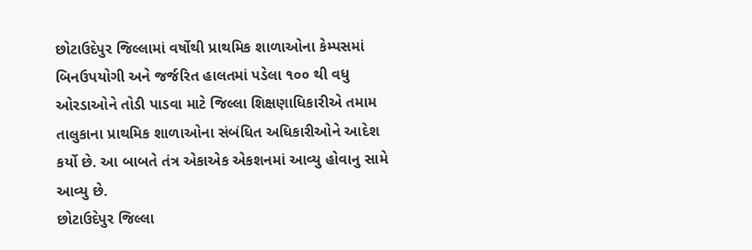છોટાઉદેપુર જિલ્લામાં વર્ષોથી પ્રાથમિક શાળાઓના કેમ્પસમાં બિનઉપયોગી અને જર્જરિત હાલતમાં પડેલા ૧૦૦ થી વધુ ઓરડાઓને તોડી પાડવા માટે જિલ્લા શિક્ષણાધિકારીએ તમામ તાલુકાના પ્રાથમિક શાળાઓના સંબંધિત અધિકારીઓને આદેશ કર્યો છે. આ બાબતે તંત્ર એકાએક એકશનમાં આવ્યુ હોવાનુ સામે આવ્યુ છે.
છોટાઉદેપુર જિલ્લા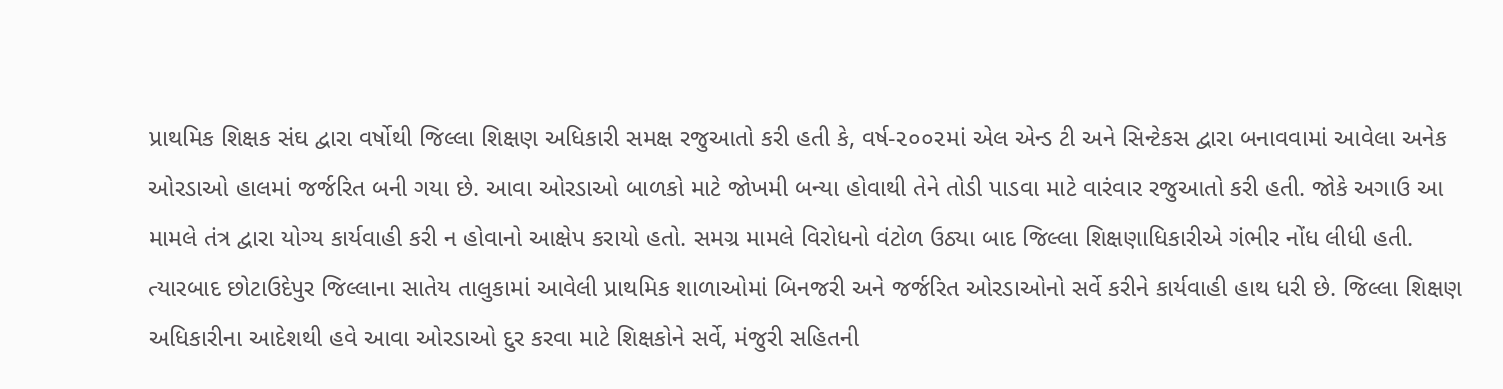પ્રાથમિક શિક્ષક સંઘ દ્વારા વર્ષોથી જિલ્લા શિક્ષણ અધિકારી સમક્ષ રજુઆતો કરી હતી કે, વર્ષ-૨૦૦૨માં એલ એન્ડ ટી અને સિન્ટેકસ દ્વારા બનાવવામાં આવેલા અનેક ઓરડાઓ હાલમાં જર્જરિત બની ગયા છે. આવા ઓરડાઓ બાળકો માટે જોખમી બન્યા હોવાથી તેને તોડી પાડવા માટે વારંવાર રજુઆતો કરી હતી. જોકે અગાઉ આ મામલે તંત્ર દ્વારા યોગ્ય કાર્યવાહી કરી ન હોવાનો આક્ષેપ કરાયો હતો. સમગ્ર મામલે વિરોધનો વંટોળ ઉઠ્યા બાદ જિલ્લા શિક્ષણાધિકારીએ ગંભીર નોંધ લીધી હતી. ત્યારબાદ છોટાઉદેપુર જિલ્લાના સાતેય તાલુકામાં આવેલી પ્રાથમિક શાળાઓમાં બિનજરી અને જર્જરિત ઓરડાઓનો સર્વે કરીને કાર્યવાહી હાથ ધરી છે. જિલ્લા શિક્ષણ અધિકારીના આદેશથી હવે આવા ઓરડાઓ દુર કરવા માટે શિક્ષકોને સર્વે, મંજુરી સહિતની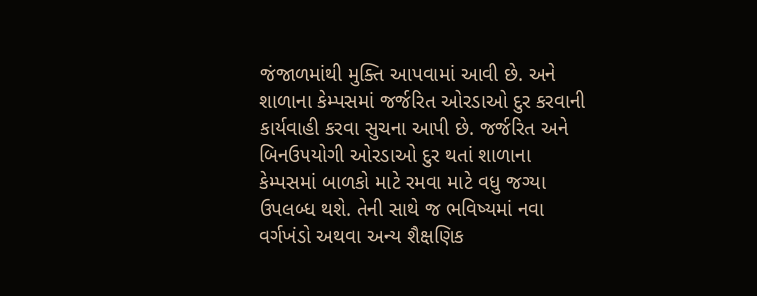જંજાળમાંથી મુક્તિ આપવામાં આવી છે. અને શાળાના કેમ્પસમાં જર્જરિત ઓરડાઓ દુર કરવાની કાર્યવાહી કરવા સુચના આપી છે. જર્જરિત અને બિનઉ૫યોગી ઓરડાઓ દુર થતાં શાળાના કેમ્પસમાં બાળકો માટે રમવા માટે વધુ જગ્યા ઉપલબ્ધ થશે. તેની સાથે જ ભવિષ્યમાં નવા વર્ગખંડો અથવા અન્ય શૈક્ષણિક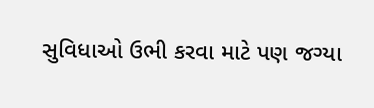સુવિધાઓ ઉભી કરવા માટે પણ જગ્યા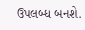ઉપલબ્ધ બનશે.